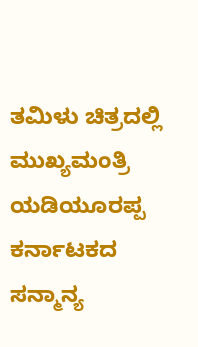ತಮಿಳು ಚಿತ್ರದಲ್ಲಿ ಮುಖ್ಯಮಂತ್ರಿ ಯಡಿಯೂರಪ್ಪ
ಕರ್ನಾಟಕದ ಸನ್ಮಾನ್ಯ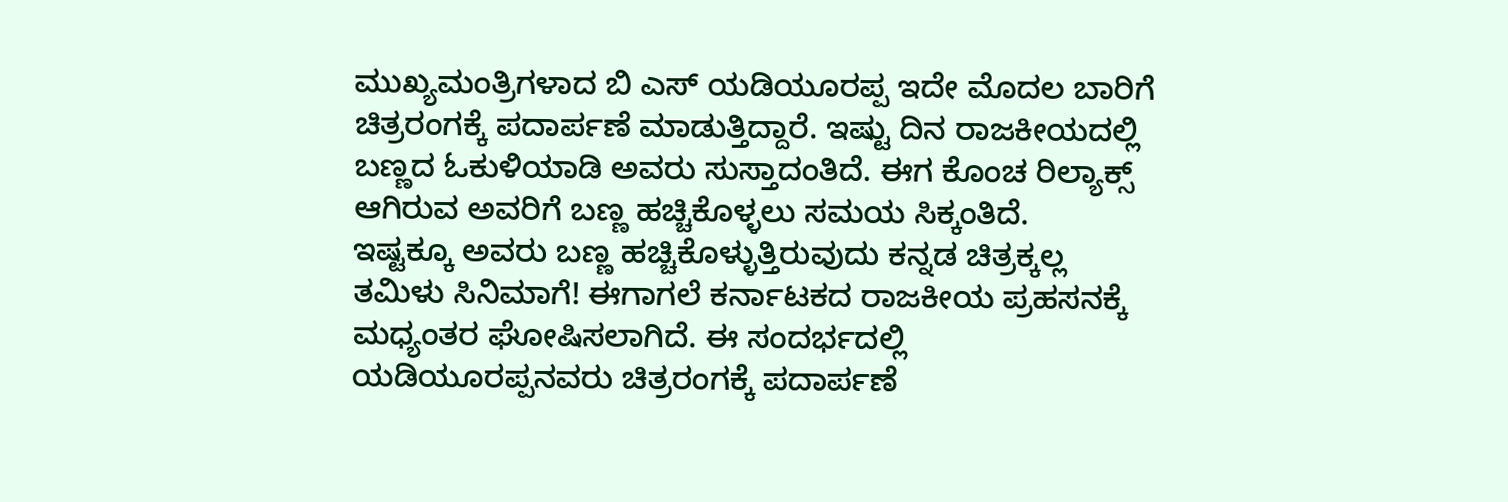ಮುಖ್ಯಮಂತ್ರಿಗಳಾದ ಬಿ ಎಸ್ ಯಡಿಯೂರಪ್ಪ ಇದೇ ಮೊದಲ ಬಾರಿಗೆ ಚಿತ್ರರಂಗಕ್ಕೆ ಪದಾರ್ಪಣೆ ಮಾಡುತ್ತಿದ್ದಾರೆ. ಇಷ್ಟು ದಿನ ರಾಜಕೀಯದಲ್ಲಿ ಬಣ್ಣದ ಓಕುಳಿಯಾಡಿ ಅವರು ಸುಸ್ತಾದಂತಿದೆ. ಈಗ ಕೊಂಚ ರಿಲ್ಯಾಕ್ಸ್ ಆಗಿರುವ ಅವರಿಗೆ ಬಣ್ಣ ಹಚ್ಚಿಕೊಳ್ಳಲು ಸಮಯ ಸಿಕ್ಕಂತಿದೆ.
ಇಷ್ಟಕ್ಕೂ ಅವರು ಬಣ್ಣ ಹಚ್ಚಿಕೊಳ್ಳುತ್ತಿರುವುದು ಕನ್ನಡ ಚಿತ್ರಕ್ಕಲ್ಲ ತಮಿಳು ಸಿನಿಮಾಗೆ! ಈಗಾಗಲೆ ಕರ್ನಾಟಕದ ರಾಜಕೀಯ ಪ್ರಹಸನಕ್ಕೆ ಮಧ್ಯಂತರ ಘೋಷಿಸಲಾಗಿದೆ. ಈ ಸಂದರ್ಭದಲ್ಲಿ ಯಡಿಯೂರಪ್ಪನವರು ಚಿತ್ರರಂಗಕ್ಕೆ ಪದಾರ್ಪಣೆ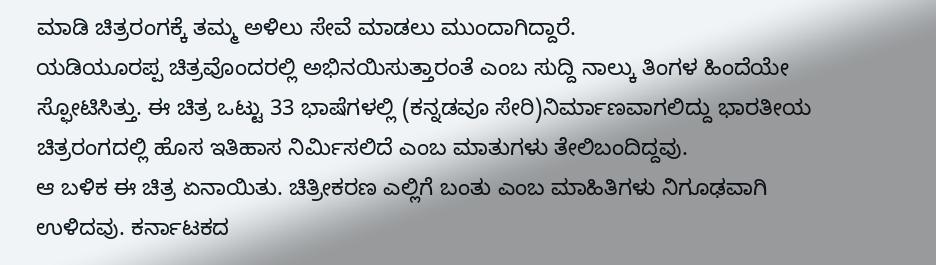ಮಾಡಿ ಚಿತ್ರರಂಗಕ್ಕೆ ತಮ್ಮ ಅಳಿಲು ಸೇವೆ ಮಾಡಲು ಮುಂದಾಗಿದ್ದಾರೆ.
ಯಡಿಯೂರಪ್ಪ ಚಿತ್ರವೊಂದರಲ್ಲಿ ಅಭಿನಯಿಸುತ್ತಾರಂತೆ ಎಂಬ ಸುದ್ದಿ ನಾಲ್ಕು ತಿಂಗಳ ಹಿಂದೆಯೇ ಸ್ಫೋಟಿಸಿತ್ತು. ಈ ಚಿತ್ರ ಒಟ್ಟು 33 ಭಾಷೆಗಳಲ್ಲಿ (ಕನ್ನಡವೂ ಸೇರಿ)ನಿರ್ಮಾಣವಾಗಲಿದ್ದು ಭಾರತೀಯ ಚಿತ್ರರಂಗದಲ್ಲಿ ಹೊಸ ಇತಿಹಾಸ ನಿರ್ಮಿಸಲಿದೆ ಎಂಬ ಮಾತುಗಳು ತೇಲಿಬಂದಿದ್ದವು.
ಆ ಬಳಿಕ ಈ ಚಿತ್ರ ಏನಾಯಿತು. ಚಿತ್ರೀಕರಣ ಎಲ್ಲಿಗೆ ಬಂತು ಎಂಬ ಮಾಹಿತಿಗಳು ನಿಗೂಢವಾಗಿ ಉಳಿದವು. ಕರ್ನಾಟಕದ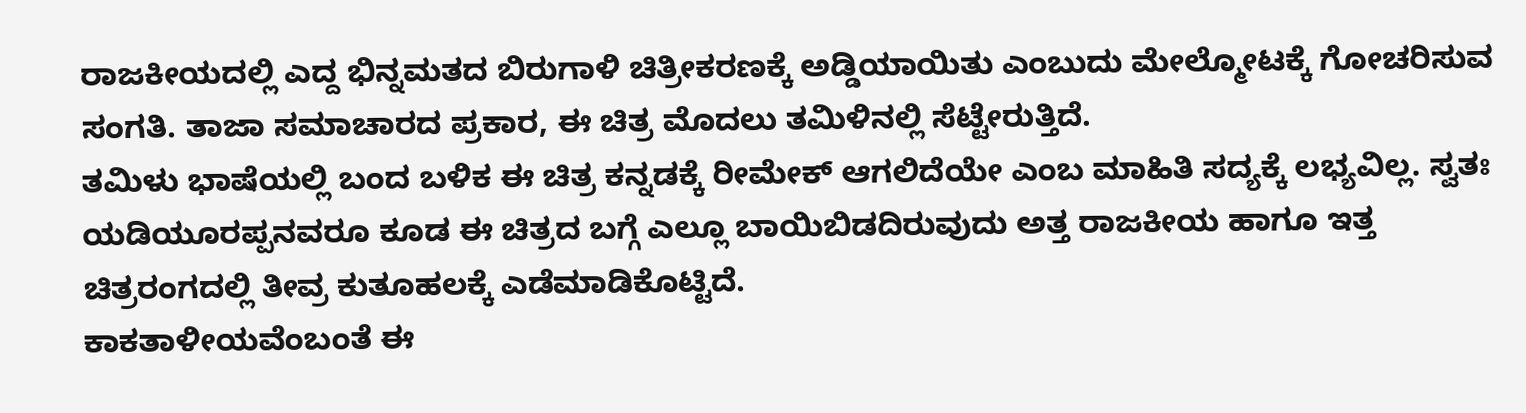ರಾಜಕೀಯದಲ್ಲಿ ಎದ್ದ ಭಿನ್ನಮತದ ಬಿರುಗಾಳಿ ಚಿತ್ರೀಕರಣಕ್ಕೆ ಅಡ್ಡಿಯಾಯಿತು ಎಂಬುದು ಮೇಲ್ಮೋಟಕ್ಕೆ ಗೋಚರಿಸುವ ಸಂಗತಿ. ತಾಜಾ ಸಮಾಚಾರದ ಪ್ರಕಾರ, ಈ ಚಿತ್ರ ಮೊದಲು ತಮಿಳಿನಲ್ಲಿ ಸೆಟ್ಟೇರುತ್ತಿದೆ.
ತಮಿಳು ಭಾಷೆಯಲ್ಲಿ ಬಂದ ಬಳಿಕ ಈ ಚಿತ್ರ ಕನ್ನಡಕ್ಕೆ ರೀಮೇಕ್ ಆಗಲಿದೆಯೇ ಎಂಬ ಮಾಹಿತಿ ಸದ್ಯಕ್ಕೆ ಲಭ್ಯವಿಲ್ಲ. ಸ್ವತಃ ಯಡಿಯೂರಪ್ಪನವರೂ ಕೂಡ ಈ ಚಿತ್ರದ ಬಗ್ಗೆ ಎಲ್ಲೂ ಬಾಯಿಬಿಡದಿರುವುದು ಅತ್ತ ರಾಜಕೀಯ ಹಾಗೂ ಇತ್ತ ಚಿತ್ರರಂಗದಲ್ಲಿ ತೀವ್ರ ಕುತೂಹಲಕ್ಕೆ ಎಡೆಮಾಡಿಕೊಟ್ಟಿದೆ.
ಕಾಕತಾಳೀಯವೆಂಬಂತೆ ಈ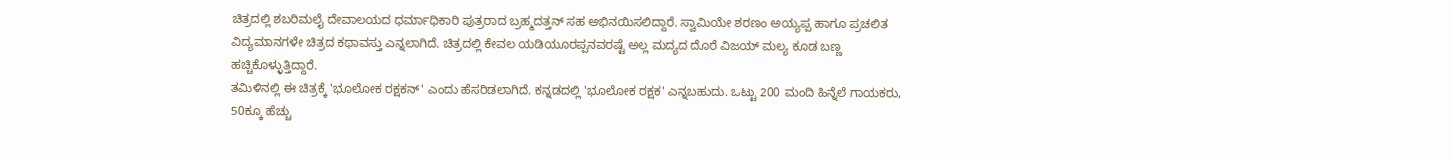ಚಿತ್ರದಲ್ಲಿ ಶಬರಿಮಲೈ ದೇವಾಲಯದ ಧರ್ಮಾಧಿಕಾರಿ ಪುತ್ರರಾದ ಬ್ರಹ್ಮದತ್ತನ್ ಸಹ ಅಭಿನಯಿಸಲಿದ್ದಾರೆ. ಸ್ವಾಮಿಯೇ ಶರಣಂ ಅಯ್ಯಪ್ಪ ಹಾಗೂ ಪ್ರಚಲಿತ ವಿದ್ಯಮಾನಗಳೇ ಚಿತ್ರದ ಕಥಾವಸ್ತು ಎನ್ನಲಾಗಿದೆ. ಚಿತ್ರದಲ್ಲಿ ಕೇವಲ ಯಡಿಯೂರಪ್ಪನವರಷ್ಟೆ ಅಲ್ಲ ಮದ್ಯದ ದೊರೆ ವಿಜಯ್ ಮಲ್ಯ ಕೂಡ ಬಣ್ಣ ಹಚ್ಚಿಕೊಳ್ಳುತ್ತಿದ್ದಾರೆ.
ತಮಿಳಿನಲ್ಲಿ ಈ ಚಿತ್ರಕ್ಕೆ 'ಭೂಲೋಕ ರಕ್ಷಕನ್' ಎಂದು ಹೆಸರಿಡಲಾಗಿದೆ. ಕನ್ನಡದಲ್ಲಿ 'ಭೂಲೋಕ ರಕ್ಷಕ' ಎನ್ನಬಹುದು. ಒಟ್ಟು 200 ಮಂದಿ ಹಿನ್ನೆಲೆ ಗಾಯಕರು, 50ಕ್ಕೂ ಹೆಚ್ಚು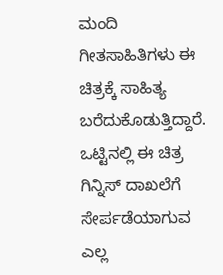ಮಂದಿ ಗೀತಸಾಹಿತಿಗಳು ಈ ಚಿತ್ರಕ್ಕೆ ಸಾಹಿತ್ಯ ಬರೆದುಕೊಡುತ್ತಿದ್ದಾರೆ. ಒಟ್ಟಿನಲ್ಲಿ ಈ ಚಿತ್ರ ಗಿನ್ನಿಸ್ ದಾಖಲೆಗೆ ಸೇರ್ಪಡೆಯಾಗುವ ಎಲ್ಲ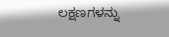ಲಕ್ಷಣಗಳನ್ನು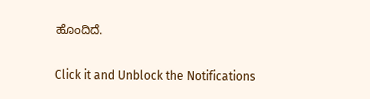ಹೊಂದಿದೆ.


Click it and Unblock the Notifications